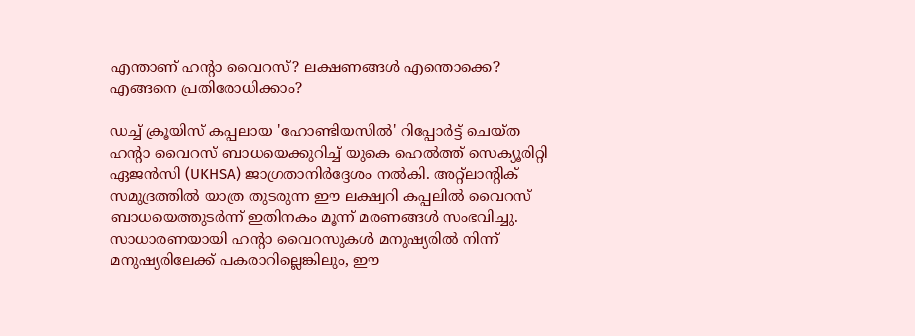എന്താണ് ഹന്റാ വൈറസ്? ലക്ഷണങ്ങൾ എന്തൊക്കെ? എങ്ങനെ പ്രതിരോധിക്കാം?

ഡച്ച് ക്രൂയിസ് കപ്പലായ 'ഹോണ്ടിയസിൽ' റിപ്പോർട്ട് ചെയ്ത ഹന്റാ വൈറസ് ബാധയെക്കുറിച്ച് യുകെ ഹെൽത്ത് സെക്യൂരിറ്റി ഏജൻസി (UKHSA) ജാഗ്രതാനിർദ്ദേശം നൽകി. അറ്റ്ലാന്റിക് സമുദ്രത്തിൽ യാത്ര തുടരുന്ന ഈ ലക്ഷ്വറി കപ്പലിൽ വൈറസ് ബാധയെത്തുടർന്ന് ഇതിനകം മൂന്ന് മരണങ്ങൾ സംഭവിച്ചു. സാധാരണയായി ഹന്റാ വൈറസുകൾ മനുഷ്യരിൽ നിന്ന് മനുഷ്യരിലേക്ക് പകരാറില്ലെങ്കിലും, ഈ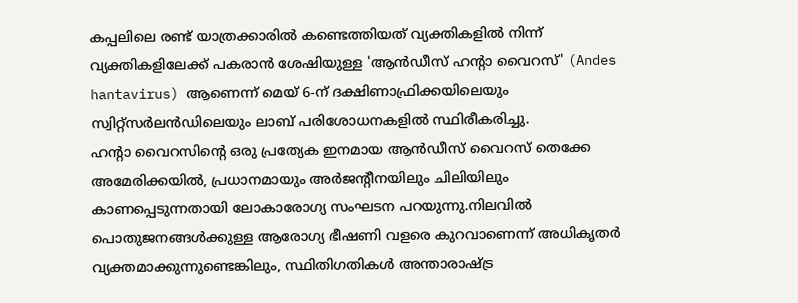കപ്പലിലെ രണ്ട് യാത്രക്കാരിൽ കണ്ടെത്തിയത് വ്യക്തികളിൽ നിന്ന് വ്യക്തികളിലേക്ക് പകരാൻ ശേഷിയുള്ള 'ആൻഡീസ് ഹന്റാ വൈറസ്' (Andes hantavirus) ആണെന്ന് മെയ് 6-ന് ദക്ഷിണാഫ്രിക്കയിലെയും സ്വിറ്റ്സർലൻഡിലെയും ലാബ് പരിശോധനകളിൽ സ്ഥിരീകരിച്ചു.
ഹന്റാ വൈറസിന്റെ ഒരു പ്രത്യേക ഇനമായ ആൻഡീസ് വൈറസ് തെക്കേ അമേരിക്കയിൽ, പ്രധാനമായും അർജന്റീനയിലും ചിലിയിലും കാണപ്പെടുന്നതായി ലോകാരോഗ്യ സംഘടന പറയുന്നു.നിലവിൽ പൊതുജനങ്ങൾക്കുള്ള ആരോഗ്യ ഭീഷണി വളരെ കുറവാണെന്ന് അധികൃതർ വ്യക്തമാക്കുന്നുണ്ടെങ്കിലും, സ്ഥിതിഗതികൾ അന്താരാഷ്ട്ര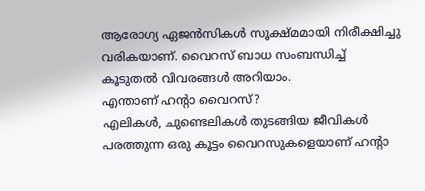ആരോഗ്യ ഏജൻസികൾ സൂക്ഷ്മമായി നിരീക്ഷിച്ചു വരികയാണ്. വൈറസ് ബാധ സംബന്ധിച്ച് കൂടുതൽ വിവരങ്ങൾ അറിയാം.
എന്താണ് ഹന്റാ വൈറസ്?
എലികൾ, ചുണ്ടെലികൾ തുടങ്ങിയ ജീവികൾ പരത്തുന്ന ഒരു കൂട്ടം വൈറസുകളെയാണ് ഹന്റാ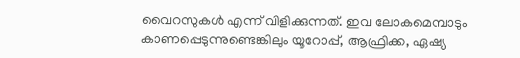വൈറസുകൾ എന്ന് വിളിക്കുന്നത്. ഇവ ലോകമെമ്പാടും കാണപ്പെടുന്നുണ്ടെങ്കിലും യൂറോപ്പ്, ആഫ്രിക്ക, ഏഷ്യ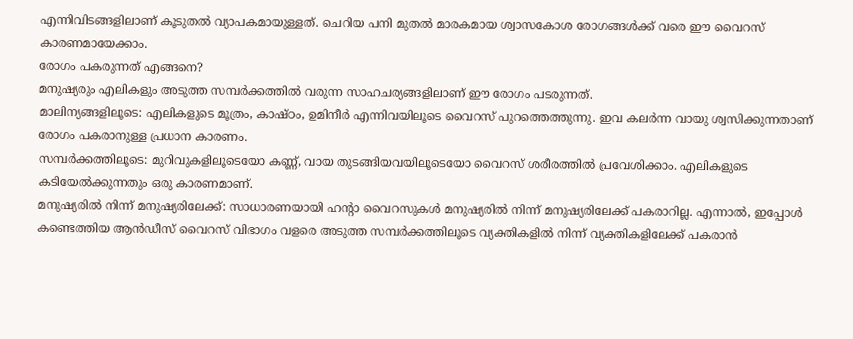എന്നിവിടങ്ങളിലാണ് കൂടുതൽ വ്യാപകമായുള്ളത്. ചെറിയ പനി മുതൽ മാരകമായ ശ്വാസകോശ രോഗങ്ങൾക്ക് വരെ ഈ വൈറസ് കാരണമായേക്കാം.
രോഗം പകരുന്നത് എങ്ങനെ?
മനുഷ്യരും എലികളും അടുത്ത സമ്പർക്കത്തിൽ വരുന്ന സാഹചര്യങ്ങളിലാണ് ഈ രോഗം പടരുന്നത്.
മാലിന്യങ്ങളിലൂടെ: എലികളുടെ മൂത്രം, കാഷ്ഠം, ഉമിനീർ എന്നിവയിലൂടെ വൈറസ് പുറത്തെത്തുന്നു. ഇവ കലർന്ന വായു ശ്വസിക്കുന്നതാണ് രോഗം പകരാനുള്ള പ്രധാന കാരണം.
സമ്പർക്കത്തിലൂടെ: മുറിവുകളിലൂടെയോ കണ്ണ്, വായ തുടങ്ങിയവയിലൂടെയോ വൈറസ് ശരീരത്തിൽ പ്രവേശിക്കാം. എലികളുടെ കടിയേൽക്കുന്നതും ഒരു കാരണമാണ്.
മനുഷ്യരിൽ നിന്ന് മനുഷ്യരിലേക്ക്: സാധാരണയായി ഹന്റാ വൈറസുകൾ മനുഷ്യരിൽ നിന്ന് മനുഷ്യരിലേക്ക് പകരാറില്ല. എന്നാൽ, ഇപ്പോൾ കണ്ടെത്തിയ ആൻഡീസ് വൈറസ് വിഭാഗം വളരെ അടുത്ത സമ്പർക്കത്തിലൂടെ വ്യക്തികളിൽ നിന്ന് വ്യക്തികളിലേക്ക് പകരാൻ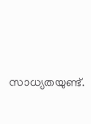സാധ്യതയുണ്ട്.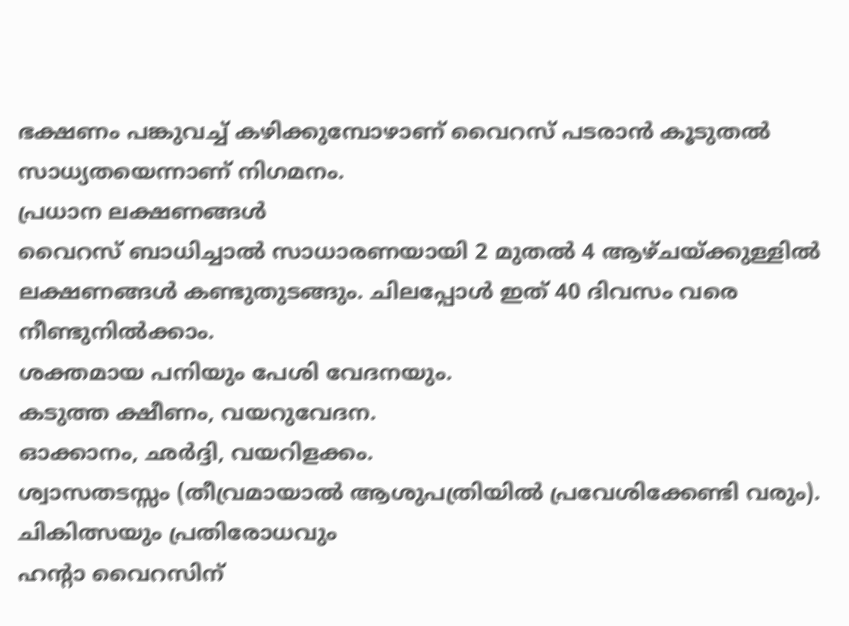ഭക്ഷണം പങ്കുവച്ച് കഴിക്കുമ്പോഴാണ് വൈറസ് പടരാൻ കൂടുതൽ സാധ്യതയെന്നാണ് നിഗമനം.
പ്രധാന ലക്ഷണങ്ങൾ
വൈറസ് ബാധിച്ചാൽ സാധാരണയായി 2 മുതൽ 4 ആഴ്ചയ്ക്കുള്ളിൽ ലക്ഷണങ്ങൾ കണ്ടുതുടങ്ങും. ചിലപ്പോൾ ഇത് 40 ദിവസം വരെ നീണ്ടുനിൽക്കാം.
ശക്തമായ പനിയും പേശി വേദനയും.
കടുത്ത ക്ഷീണം, വയറുവേദന.
ഓക്കാനം, ഛർദ്ദി, വയറിളക്കം.
ശ്വാസതടസ്സം (തീവ്രമായാൽ ആശുപത്രിയിൽ പ്രവേശിക്കേണ്ടി വരും).
ചികിത്സയും പ്രതിരോധവും
ഹന്റാ വൈറസിന്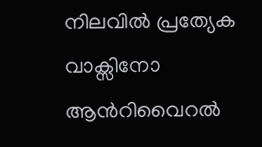നിലവിൽ പ്രത്യേക വാക്സിനോ ആൻറിവൈറൽ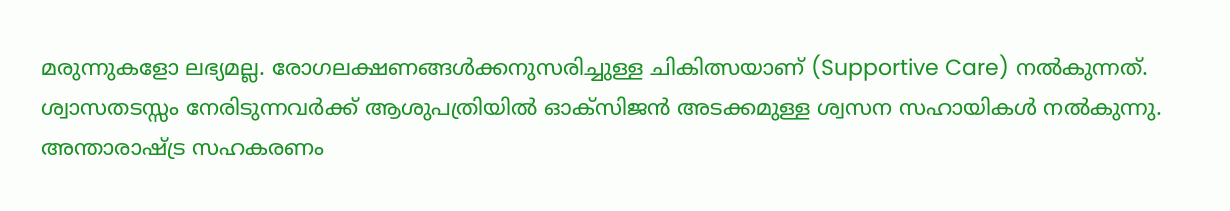മരുന്നുകളോ ലഭ്യമല്ല. രോഗലക്ഷണങ്ങൾക്കനുസരിച്ചുള്ള ചികിത്സയാണ് (Supportive Care) നൽകുന്നത്. ശ്വാസതടസ്സം നേരിടുന്നവർക്ക് ആശുപത്രിയിൽ ഓക്സിജൻ അടക്കമുള്ള ശ്വസന സഹായികൾ നൽകുന്നു.
അന്താരാഷ്ട്ര സഹകരണം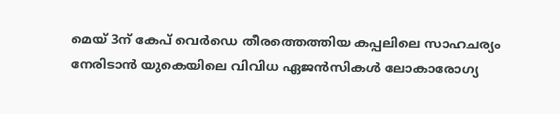മെയ് 3ന് കേപ് വെർഡെ തീരത്തെത്തിയ കപ്പലിലെ സാഹചര്യം നേരിടാൻ യുകെയിലെ വിവിധ ഏജൻസികൾ ലോകാരോഗ്യ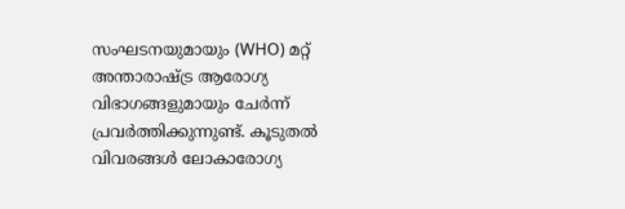സംഘടനയുമായും (WHO) മറ്റ് അന്താരാഷ്ട്ര ആരോഗ്യ വിഭാഗങ്ങളുമായും ചേർന്ന് പ്രവർത്തിക്കുന്നുണ്ട്. കൂടുതൽ വിവരങ്ങൾ ലോകാരോഗ്യ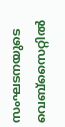സംഘടനയുടെ വെബ്സൈറ്റിൽ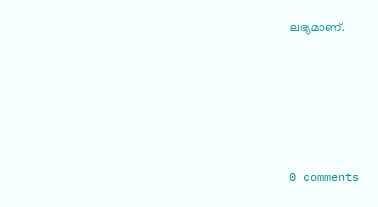ലഭ്യമാണ്.









0 comments